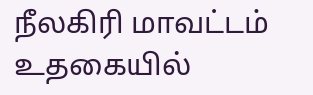நீலகிரி மாவட்டம் உதகையில்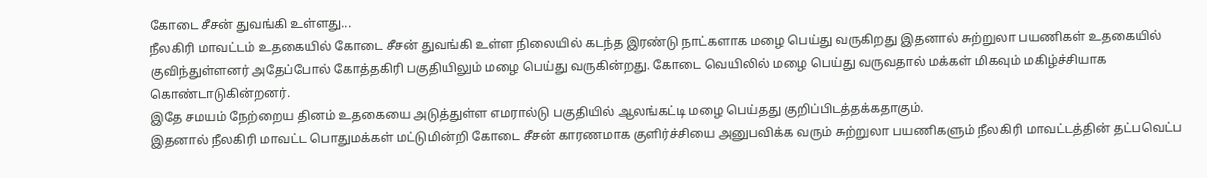கோடை சீசன் துவங்கி உள்ளது...
நீலகிரி மாவட்டம் உதகையில் கோடை சீசன் துவங்கி உள்ள நிலையில் கடந்த இரண்டு நாட்களாக மழை பெய்து வருகிறது இதனால் சுற்றுலா பயணிகள் உதகையில் குவிந்துள்ளனர் அதேப்போல் கோத்தகிரி பகுதியிலும் மழை பெய்து வருகின்றது. கோடை வெயிலில் மழை பெய்து வருவதால் மக்கள் மிகவும் மகிழ்ச்சியாக கொண்டாடுகின்றனர்.
இதே சமயம் நேற்றைய தினம் உதகையை அடுத்துள்ள எமரால்டு பகுதியில் ஆலங்கட்டி மழை பெய்தது குறிப்பிடத்தக்கதாகும்.
இதனால் நீலகிரி மாவட்ட பொதுமக்கள் மட்டுமின்றி கோடை சீசன் காரணமாக குளிர்ச்சியை அனுபவிக்க வரும் சுற்றுலா பயணிகளும் நீலகிரி மாவட்டத்தின் தட்பவெட்ப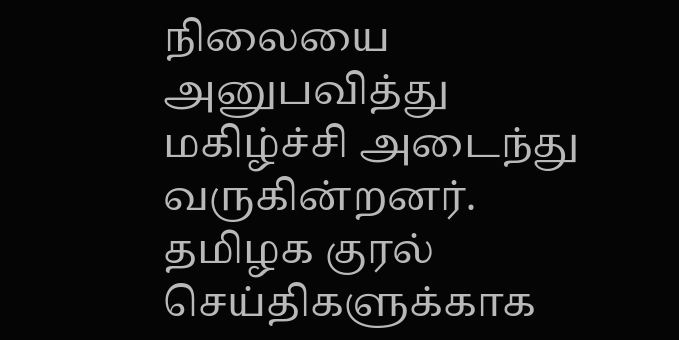நிலையை அனுபவித்து மகிழ்ச்சி அடைந்து வருகின்றனர்.
தமிழக குரல் செய்திகளுக்காக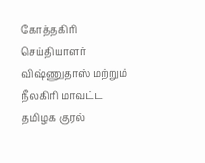கோத்தகிரி செய்தியாளர் விஷ்ணுதாஸ் மற்றும் நீலகிரி மாவட்ட தமிழக குரல்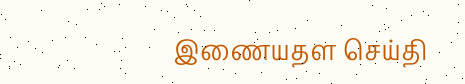இணையதள செய்தி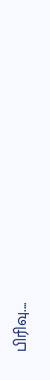பிரிவு....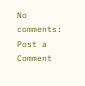No comments:
Post a Comment